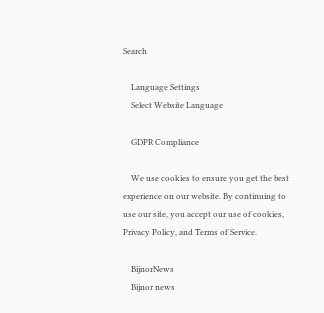Search

    Language Settings
    Select Website Language

    GDPR Compliance

    We use cookies to ensure you get the best experience on our website. By continuing to use our site, you accept our use of cookies, Privacy Policy, and Terms of Service.

    BijnorNews
    Bijnor news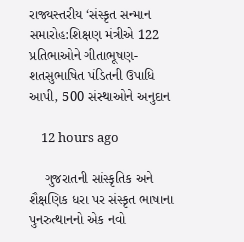રાજ્યસ્તરીય ‘સંસ્કૃત સન્માન સમારોહ:શિક્ષણ મંત્રીએ 122 પ્રતિભાઓને ગીતાભૂષણ-શતસુભાષિત પંડિતની ઉપાધિ આપી, 500 સંસ્થાઓને અનુદાન

    12 hours ago

    ગુજરાતની સાંસ્કૃતિક અને શૈક્ષણિક ધરા પર સંસ્કૃત ભાષાના પુનરુત્થાનનો એક નવો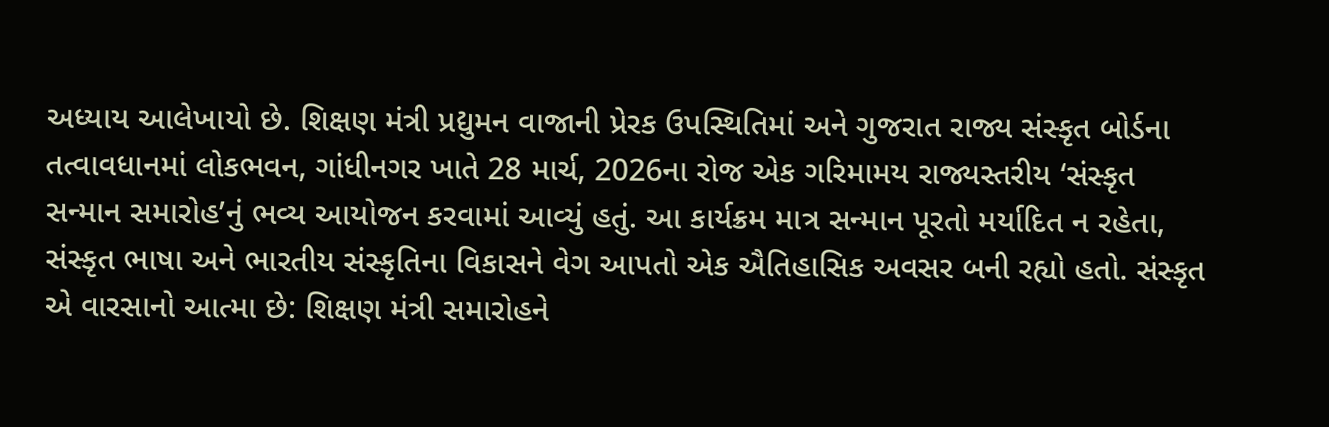અધ્યાય આલેખાયો છે. શિક્ષણ મંત્રી પ્રદ્યુમન વાજાની પ્રેરક ઉપસ્થિતિમાં અને ગુજરાત રાજ્ય સંસ્કૃત બોર્ડના તત્વાવધાનમાં લોકભવન, ગાંધીનગર ખાતે 28 માર્ચ, 2026ના રોજ એક ગરિમામય રાજ્યસ્તરીય ‘સંસ્કૃત સન્માન સમારોહ’નું ભવ્ય આયોજન કરવામાં આવ્યું હતું. આ કાર્યક્રમ માત્ર સન્માન પૂરતો મર્યાદિત ન રહેતા, સંસ્કૃત ભાષા અને ભારતીય સંસ્કૃતિના વિકાસને વેગ આપતો એક ઐતિહાસિક અવસર બની રહ્યો હતો. સંસ્કૃત એ વારસાનો આત્મા છે: શિક્ષણ મંત્રી સમારોહને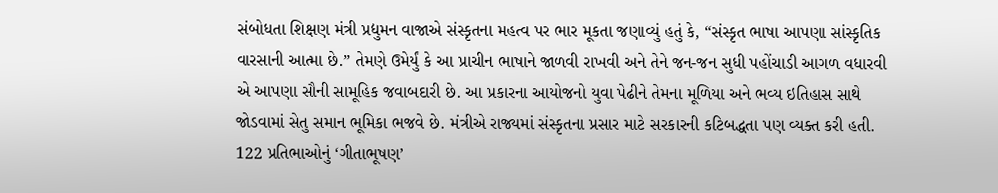સંબોધતા શિક્ષણ મંત્રી પ્રદ્યુમન વાજાએ સંસ્કૃતના મહત્વ પર ભાર મૂકતા જણાવ્યું હતું કે, “સંસ્કૃત ભાષા આપણા સાંસ્કૃતિક વારસાની આત્મા છે.” તેમણે ઉમેર્યું કે આ પ્રાચીન ભાષાને જાળવી રાખવી અને તેને જન-જન સુધી પહોંચાડી આગળ વધારવી એ આપણા સૌની સામૂહિક જવાબદારી છે. આ પ્રકારના આયોજનો યુવા પેઢીને તેમના મૂળિયા અને ભવ્ય ઇતિહાસ સાથે જોડવામાં સેતુ સમાન ભૂમિકા ભજવે છે. મંત્રીએ રાજ્યમાં સંસ્કૃતના પ્રસાર માટે સરકારની કટિબદ્ધતા પણ વ્યક્ત કરી હતી. 122 પ્રતિભાઓનું ‘ગીતાભૂષણ’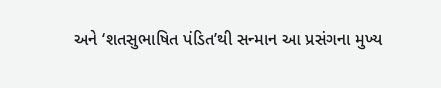અને ‘શતસુભાષિત પંડિત’થી સન્માન આ પ્રસંગના મુખ્ય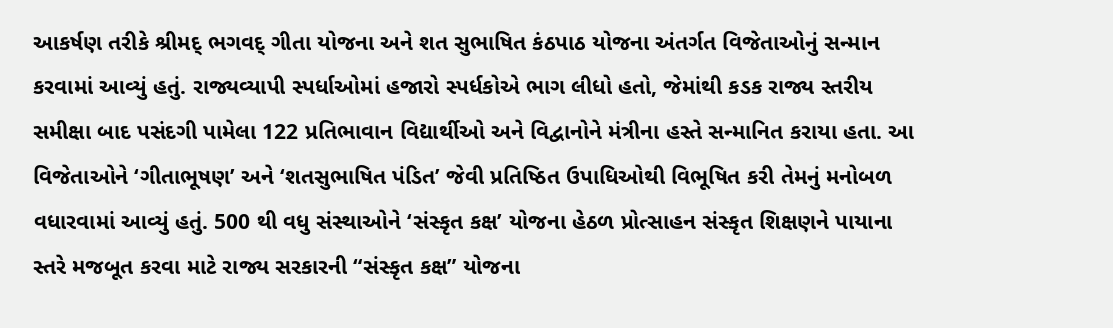આકર્ષણ તરીકે શ્રીમદ્ ભગવદ્ ગીતા યોજના અને શત સુભાષિત કંઠપાઠ યોજના અંતર્ગત વિજેતાઓનું સન્માન કરવામાં આવ્યું હતું. રાજ્યવ્યાપી સ્પર્ધાઓમાં હજારો સ્પર્ધકોએ ભાગ લીધો હતો, જેમાંથી કડક રાજ્ય સ્તરીય સમીક્ષા બાદ પસંદગી પામેલા 122 પ્રતિભાવાન વિદ્યાર્થીઓ અને વિદ્વાનોને મંત્રીના હસ્તે સન્માનિત કરાયા હતા. આ વિજેતાઓને ‘ગીતાભૂષણ’ અને ‘શતસુભાષિત પંડિત’ જેવી પ્રતિષ્ઠિત ઉપાધિઓથી વિભૂષિત કરી તેમનું મનોબળ વધારવામાં આવ્યું હતું. 500 થી વધુ સંસ્થાઓને ‘સંસ્કૃત કક્ષ’ યોજના હેઠળ પ્રોત્સાહન સંસ્કૃત શિક્ષણને પાયાના સ્તરે મજબૂત કરવા માટે રાજ્ય સરકારની “સંસ્કૃત કક્ષ” યોજના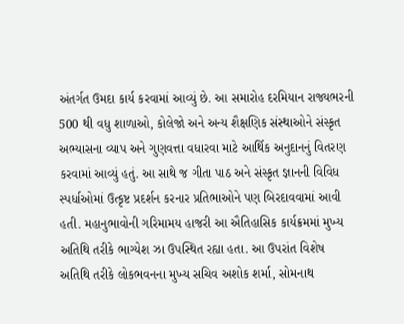અંતર્ગત ઉમદા કાર્ય કરવામાં આવ્યું છે. આ સમારોહ દરમિયાન રાજ્યભરની 500 થી વધુ શાળાઓ, કોલેજો અને અન્ય શૈક્ષણિક સંસ્થાઓને સંસ્કૃત અભ્યાસના વ્યાપ અને ગુણવત્તા વધારવા માટે આર્થિક અનુદાનનું વિતરણ કરવામાં આવ્યું હતું. આ સાથે જ ગીતા પાઠ અને સંસ્કૃત જ્ઞાનની વિવિધ સ્પર્ધાઓમાં ઉત્કૃષ્ટ પ્રદર્શન કરનાર પ્રતિભાઓને પણ બિરદાવવામાં આવી હતી. મહાનુભાવોની ગરિમામય હાજરી આ ઐતિહાસિક કાર્યક્રમમાં મુખ્ય અતિથિ તરીકે ભાગ્યેશ ઝા ઉપસ્થિત રહ્યા હતા. આ ઉપરાંત વિશેષ અતિથિ તરીકે લોકભવનના મુખ્ય સચિવ અશોક શર્મા, સોમનાથ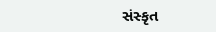સંસ્કૃત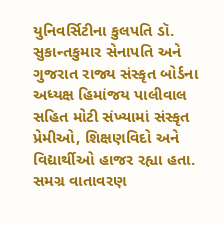યુનિવર્સિટીના કુલપતિ ડૉ. સુકાન્તકુમાર સેનાપતિ અને ગુજરાત રાજ્ય સંસ્કૃત બોર્ડના અધ્યક્ષ હિમાંજય પાલીવાલ સહિત મોટી સંખ્યામાં સંસ્કૃત પ્રેમીઓ, શિક્ષણવિદો અને વિદ્યાર્થીઓ હાજર રહ્યા હતા. સમગ્ર વાતાવરણ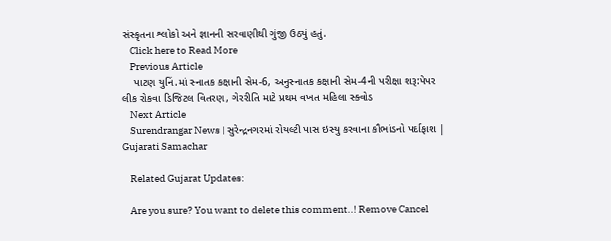સંસ્કૃતના શ્લોકો અને જ્ઞાનની સરવાણીથી ગુંજી ઉઠ્યું હતું.
    Click here to Read More
    Previous Article
    પાટણ યુનિં.માં સ્નાતક કક્ષાની સેમ-6, અનુસ્નાતક કક્ષાની સેમ-4ની પરીક્ષા શરૂ:પેપર લીક રોકવા ડિજિટલ વિતરણ, ગેરરીતિ માટે પ્રથમ વખત મહિલા સ્ક્વોડ
    Next Article
    Surendrangar News | સુરેન્દ્રનગરમાં રોયલ્ટી પાસ ઇસ્યુ કરવાના કૌભાંડનો પર્દાફાશ | Gujarati Samachar

    Related Gujarat Updates:

    Are you sure? You want to delete this comment..! Remove Cancel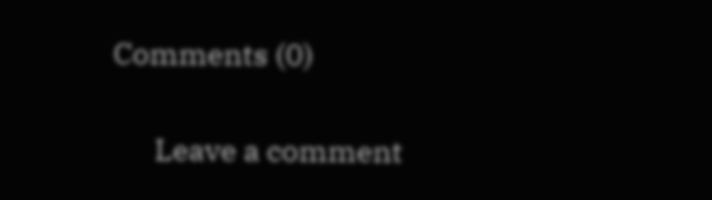Comments (0)

      Leave a comment